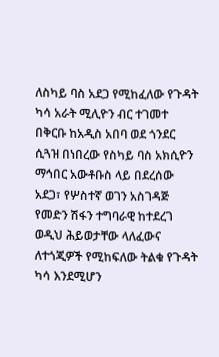ለስካይ ባስ አደጋ የሚከፈለው የጉዳት ካሳ አራት ሚሊዮን ብር ተገመተ
በቅርቡ ከአዲስ አበባ ወደ ጎንደር ሲጓዝ በነበረው የስካይ ባስ አክሲዮን ማኅበር አውቶቡስ ላይ በደረሰው አደጋ፣ የሦስተኛ ወገን አስገዳጅ የመድን ሽፋን ተግባራዊ ከተደረገ ወዲህ ሕይወታቸው ላለፈውና ለተጎጂዎች የሚከፍለው ትልቁ የጉዳት ካሳ እንደሚሆን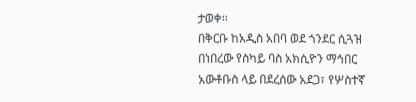ታወቀ፡፡
በቅርቡ ከአዲስ አበባ ወደ ጎንደር ሲጓዝ በነበረው የስካይ ባስ አክሲዮን ማኅበር አውቶቡስ ላይ በደረሰው አደጋ፣ የሦስተኛ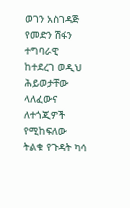ወገን አስገዳጅ የመድን ሽፋን ተግባራዊ ከተደረገ ወዲህ ሕይወታቸው ላለፈውና ለተጎጂዎች የሚከፍለው ትልቁ የጉዳት ካሳ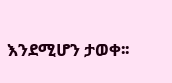እንደሚሆን ታወቀ፡፡